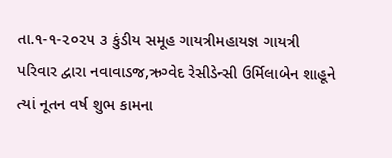તા.૧-૧-૨૦૨૫ ૩ કુંડીય સમૂહ ગાયત્રીમહાયજ્ઞ ગાયત્રી પરિવાર દ્વારા નવાવાડજ,ઋગ્વેદ રેસીડેન્સી ઉર્મિલાબેન શાહૂને ત્યાં નૂતન વર્ષ શુભ કામના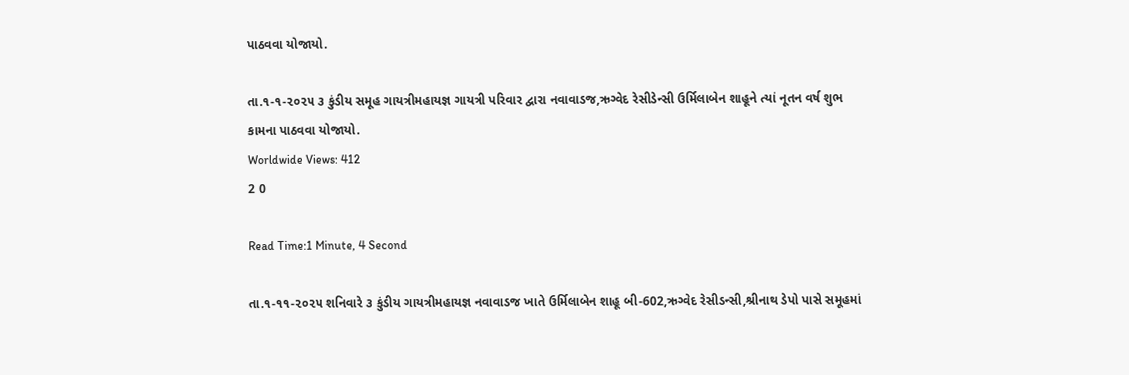પાઠવવા યોજાયો.

તા.૧-૧-૨૦૨૫ ૩ કુંડીય સમૂહ ગાયત્રીમહાયજ્ઞ ગાયત્રી પરિવાર દ્વારા નવાવાડજ,ઋગ્વેદ રેસીડેન્સી ઉર્મિલાબેન શાહૂને ત્યાં નૂતન વર્ષ શુભ કામના પાઠવવા યોજાયો.
Worldwide Views: 412
2 0

Read Time:1 Minute, 4 Second

તા.૧-૧૧-૨૦૨૫ શનિવારે ૩ કુંડીય ગાયત્રીમહાયજ્ઞ નવાવાડજ ખાતે ઉર્મિલાબેન શાહૂ બી-602,ઋગ્વેદ રેસીડન્સી,શ્રીનાથ ડેપો પાસે સમૂહમાં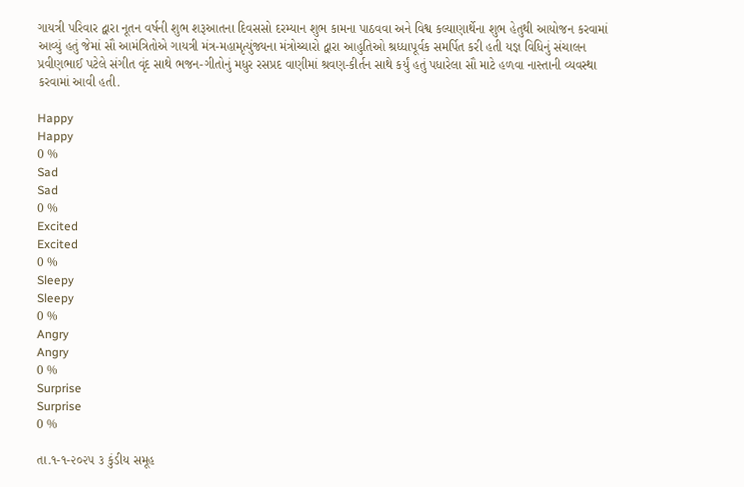ગાયત્રી પરિવાર દ્વારા નૂતન વર્ષની શુભ શરૂઆતના દિવસસો દરમ્યાન શુભ કામના પાઠવવા અને વિશ્વ કલ્યાણાર્થેના શુભ હેતુથી આયોજન કરવામાં આવ્યું હતું જેમાં સૌ આમંત્રિતોએ ગાયત્રી મંત્ર-મહામૃત્યુંજ્યના મંત્રોચ્ચારો દ્વારા આહુતિઓ શ્રધ્ધાપૂર્વક સમર્પિત કરી હતી યજ્ઞ વિધિનું સંચાલન પ્રવીણભાઈ પટેલે સંગીત વૃંદ સાથે ભજન-ગીતોનું મધુર રસપ્રદ વાણીમાં શ્રવણ-કીર્તન સાથે કર્યું હતું પધારેલા સૌ માટે હળવા નાસ્તાની વ્યવસ્થા કરવામાં આવી હતી.

Happy
Happy
0 %
Sad
Sad
0 %
Excited
Excited
0 %
Sleepy
Sleepy
0 %
Angry
Angry
0 %
Surprise
Surprise
0 %

તા.૧-૧-૨૦૨૫ ૩ કુંડીય સમૂહ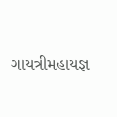ગાયત્રીમહાયજ્ઞ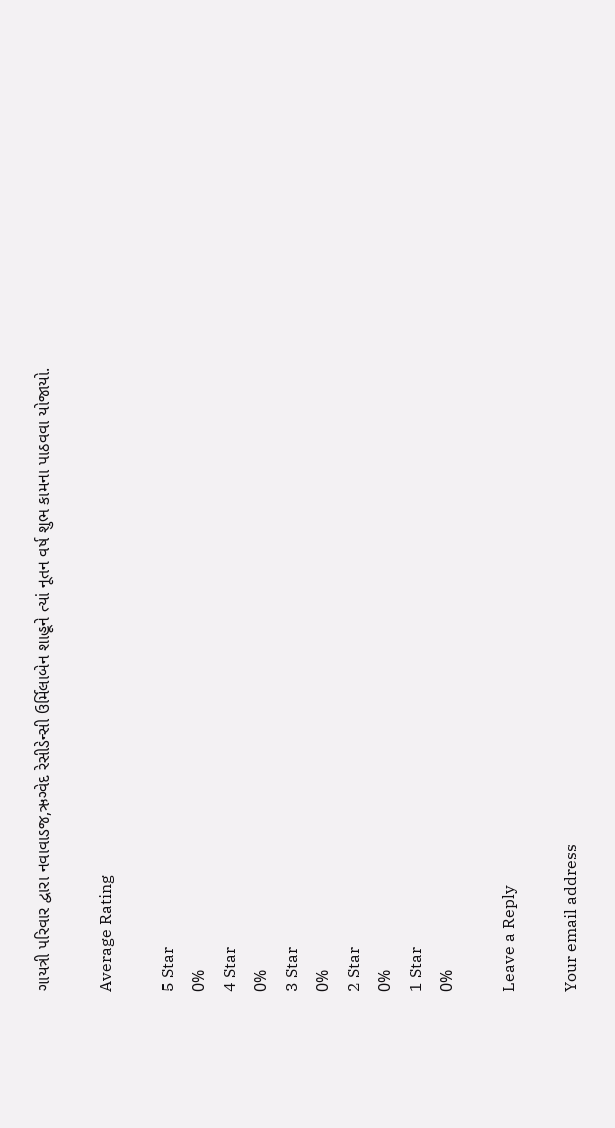ગાયત્રી પરિવાર દ્વારા નવાવાડજ,ઋગ્વેદ રેસીડેન્સી ઉર્મિલાબેન શાહૂને ત્યાં નૂતન વર્ષ શુભ કામના પાઠવવા યોજાયો.

Average Rating

5 Star
0%
4 Star
0%
3 Star
0%
2 Star
0%
1 Star
0%

Leave a Reply

Your email address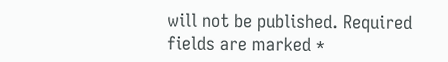will not be published. Required fields are marked *